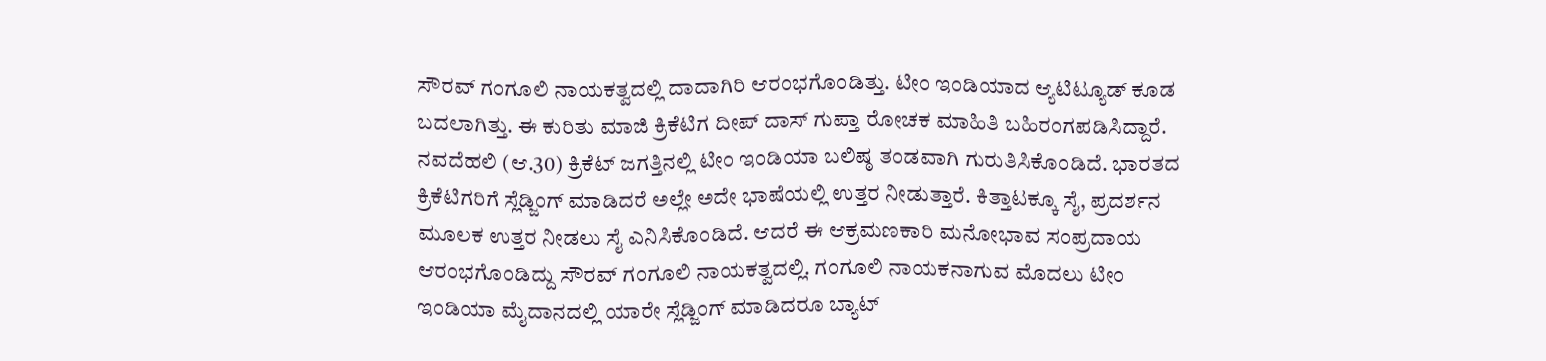ಸೌರವ್ ಗಂಗೂಲಿ ನಾಯಕತ್ವದಲ್ಲಿ ದಾದಾಗಿರಿ ಆರಂಭಗೊಂಡಿತ್ತು. ಟೀಂ ಇಂಡಿಯಾದ ಆ್ಯಟಿಟ್ಯೂಡ್ ಕೂಡ ಬದಲಾಗಿತ್ತು. ಈ ಕುರಿತು ಮಾಜಿ ಕ್ರಿಕೆಟಿಗ ದೀಪ್ ದಾಸ್ ಗುಪ್ತಾ ರೋಚಕ ಮಾಹಿತಿ ಬಹಿರಂಗಪಡಿಸಿದ್ದಾರೆ.
ನವದೆಹಲಿ (ಆ.30) ಕ್ರಿಕೆಟ್ ಜಗತ್ತಿನಲ್ಲಿ ಟೀಂ ಇಂಡಿಯಾ ಬಲಿಷ್ಠ ತಂಡವಾಗಿ ಗುರುತಿಸಿಕೊಂಡಿದೆ. ಭಾರತದ ಕ್ರಿಕೆಟಿಗರಿಗೆ ಸ್ಲೆಡ್ಜಿಂಗ್ ಮಾಡಿದರೆ ಅಲ್ಲೇ ಅದೇ ಭಾಷೆಯಲ್ಲಿ ಉತ್ತರ ನೀಡುತ್ತಾರೆ. ಕಿತ್ತಾಟಕ್ಕೂ ಸೈ, ಪ್ರದರ್ಶನ ಮೂಲಕ ಉತ್ತರ ನೀಡಲು ಸೈ ಎನಿಸಿಕೊಂಡಿದೆ. ಆದರೆ ಈ ಆಕ್ರಮಣಕಾರಿ ಮನೋಭಾವ ಸಂಪ್ರದಾಯ ಆರಂಭಗೊಂಡಿದ್ದು ಸೌರವ್ ಗಂಗೂಲಿ ನಾಯಕತ್ವದಲ್ಲಿ. ಗಂಗೂಲಿ ನಾಯಕನಾಗುವ ಮೊದಲು ಟೀಂ ಇಂಡಿಯಾ ಮೈದಾನದಲ್ಲಿ ಯಾರೇ ಸ್ಲೆಡ್ಜಿಂಗ್ ಮಾಡಿದರೂ ಬ್ಯಾಟ್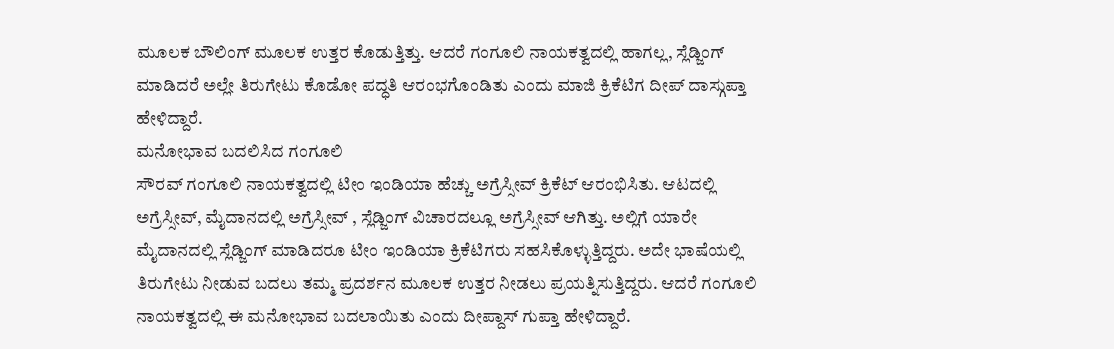ಮೂಲಕ ಬೌಲಿಂಗ್ ಮೂಲಕ ಉತ್ತರ ಕೊಡುತ್ತಿತ್ತು. ಆದರೆ ಗಂಗೂಲಿ ನಾಯಕತ್ವದಲ್ಲಿ ಹಾಗಲ್ಲ, ಸ್ಲೆಡ್ಜಿಂಗ್ ಮಾಡಿದರೆ ಅಲ್ಲೇ ತಿರುಗೇಟು ಕೊಡೋ ಪದ್ಧತಿ ಆರಂಭಗೊಂಡಿತು ಎಂದು ಮಾಜಿ ಕ್ರಿಕೆಟಿಗ ದೀಪ್ ದಾಸ್ಗುಪ್ತಾ ಹೇಳಿದ್ದಾರೆ.
ಮನೋಭಾವ ಬದಲಿಸಿದ ಗಂಗೂಲಿ
ಸೌರವ್ ಗಂಗೂಲಿ ನಾಯಕತ್ವದಲ್ಲಿ ಟೀಂ ಇಂಡಿಯಾ ಹೆಚ್ಚು ಅಗ್ರೆಸ್ಸೀವ್ ಕ್ರಿಕೆಟ್ ಆರಂಭಿಸಿತು. ಆಟದಲ್ಲಿ ಅಗ್ರೆಸ್ಸೀವ್, ಮೈದಾನದಲ್ಲಿ ಅಗ್ರೆಸ್ಸೀವ್ , ಸ್ಲೆಡ್ಜಿಂಗ್ ವಿಚಾರದಲ್ಲೂ ಅಗ್ರೆಸ್ಸೀವ್ ಆಗಿತ್ತು. ಅಲ್ಲಿಗೆ ಯಾರೇ ಮೈದಾನದಲ್ಲಿ ಸ್ಲೆಡ್ಜಿಂಗ್ ಮಾಡಿದರೂ ಟೀಂ ಇಂಡಿಯಾ ಕ್ರಿಕೆಟಿಗರು ಸಹಸಿಕೊಳ್ಳುತ್ತಿದ್ದರು. ಅದೇ ಭಾಷೆಯಲ್ಲಿ ತಿರುಗೇಟು ನೀಡುವ ಬದಲು ತಮ್ಮ ಪ್ರದರ್ಶನ ಮೂಲಕ ಉತ್ತರ ನೀಡಲು ಪ್ರಯತ್ನಿಸುತ್ತಿದ್ದರು. ಆದರೆ ಗಂಗೂಲಿ ನಾಯಕತ್ವದಲ್ಲಿ ಈ ಮನೋಭಾವ ಬದಲಾಯಿತು ಎಂದು ದೀಪ್ದಾಸ್ ಗುಪ್ತಾ ಹೇಳಿದ್ದಾರೆ.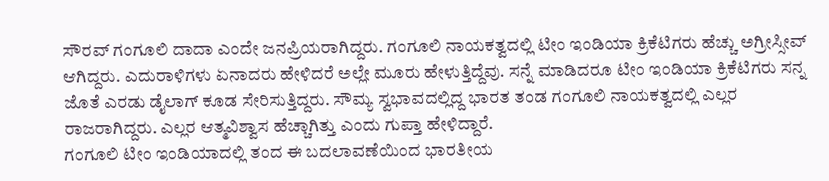ಸೌರವ್ ಗಂಗೂಲಿ ದಾದಾ ಎಂದೇ ಜನಪ್ರಿಯರಾಗಿದ್ದರು. ಗಂಗೂಲಿ ನಾಯಕತ್ವದಲ್ಲಿ ಟೀಂ ಇಂಡಿಯಾ ಕ್ರಿಕೆಟಿಗರು ಹೆಚ್ಚು ಅಗ್ರೀಸ್ಸೀವ್ ಆಗಿದ್ದರು. ಎದುರಾಳಿಗಳು ಏನಾದರು ಹೇಳಿದರೆ ಅಲ್ಲೇ ಮೂರು ಹೇಳುತ್ತಿದ್ದೆವು. ಸನ್ನೆ ಮಾಡಿದರೂ ಟೀಂ ಇಂಡಿಯಾ ಕ್ರಿಕೆಟಿಗರು ಸನ್ನ ಜೊತೆ ಎರಡು ಡೈಲಾಗ್ ಕೂಡ ಸೇರಿಸುತ್ತಿದ್ದರು. ಸೌಮ್ಯ ಸ್ವಭಾವದಲ್ಲಿದ್ದ ಭಾರತ ತಂಡ ಗಂಗೂಲಿ ನಾಯಕತ್ವದಲ್ಲಿ ಎಲ್ಲರ ರಾಜರಾಗಿದ್ದರು. ಎಲ್ಲರ ಆತ್ಮವಿಶ್ವಾಸ ಹೆಚ್ಚಾಗಿತ್ತು ಎಂದು ಗುಪ್ತಾ ಹೇಳಿದ್ದಾರೆ.
ಗಂಗೂಲಿ ಟೀಂ ಇಂಡಿಯಾದಲ್ಲಿ ತಂದ ಈ ಬದಲಾವಣೆಯಿಂದ ಭಾರತೀಯ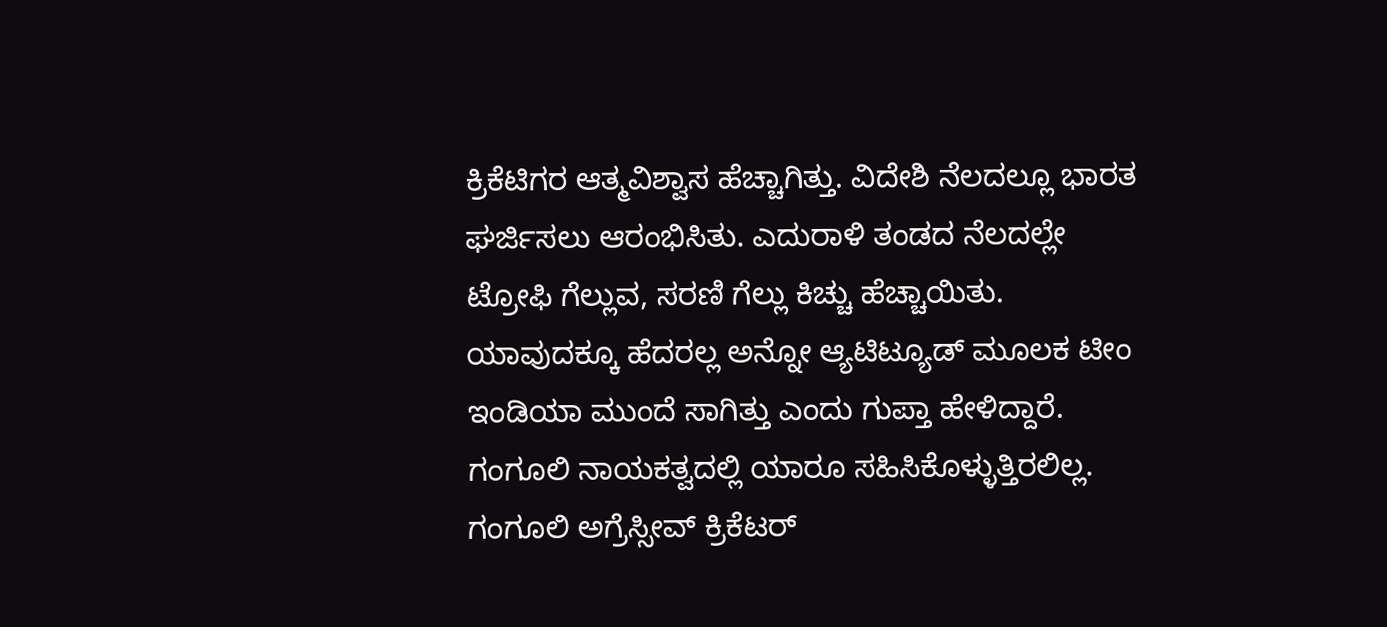ಕ್ರಿಕೆಟಿಗರ ಆತ್ಮವಿಶ್ವಾಸ ಹೆಚ್ಚಾಗಿತ್ತು. ವಿದೇಶಿ ನೆಲದಲ್ಲೂ ಭಾರತ ಘರ್ಜಿಸಲು ಆರಂಭಿಸಿತು. ಎದುರಾಳಿ ತಂಡದ ನೆಲದಲ್ಲೇ ಟ್ರೋಫಿ ಗೆಲ್ಲುವ, ಸರಣಿ ಗೆಲ್ಲು ಕಿಚ್ಚು ಹೆಚ್ಚಾಯಿತು. ಯಾವುದಕ್ಕೂ ಹೆದರಲ್ಲ ಅನ್ನೋ ಆ್ಯಟಿಟ್ಯೂಡ್ ಮೂಲಕ ಟೀಂ ಇಂಡಿಯಾ ಮುಂದೆ ಸಾಗಿತ್ತು ಎಂದು ಗುಪ್ತಾ ಹೇಳಿದ್ದಾರೆ.
ಗಂಗೂಲಿ ನಾಯಕತ್ವದಲ್ಲಿ ಯಾರೂ ಸಹಿಸಿಕೊಳ್ಳುತ್ತಿರಲಿಲ್ಲ. ಗಂಗೂಲಿ ಅಗ್ರೆಸ್ಸೀವ್ ಕ್ರಿಕೆಟರ್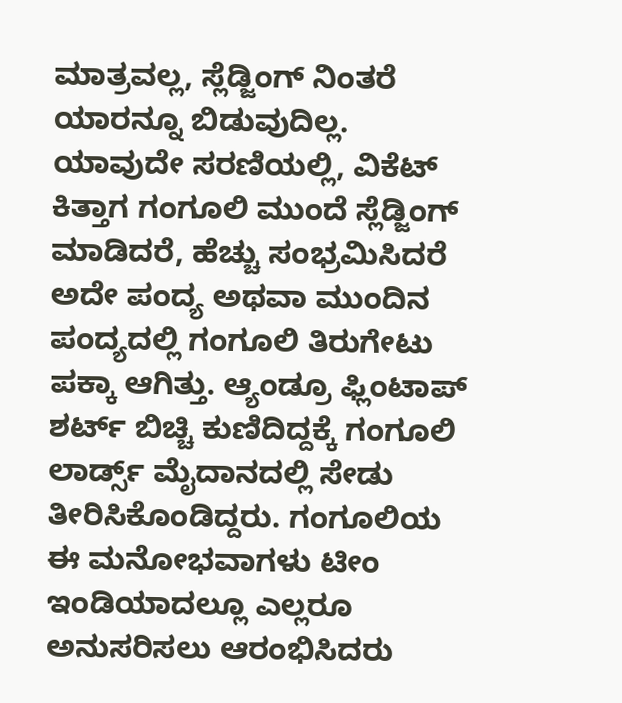ಮಾತ್ರವಲ್ಲ, ಸ್ಲೆಡ್ಜಿಂಗ್ ನಿಂತರೆ ಯಾರನ್ನೂ ಬಿಡುವುದಿಲ್ಲ. ಯಾವುದೇ ಸರಣಿಯಲ್ಲಿ, ವಿಕೆಟ್ ಕಿತ್ತಾಗ ಗಂಗೂಲಿ ಮುಂದೆ ಸ್ಲೆಡ್ಜಿಂಗ್ ಮಾಡಿದರೆ, ಹೆಚ್ಚು ಸಂಭ್ರಮಿಸಿದರೆ ಅದೇ ಪಂದ್ಯ ಅಥವಾ ಮುಂದಿನ ಪಂದ್ಯದಲ್ಲಿ ಗಂಗೂಲಿ ತಿರುಗೇಟು ಪಕ್ಕಾ ಆಗಿತ್ತು. ಆ್ಯಂಡ್ರೂ ಫ್ಲಿಂಟಾಪ್ ಶರ್ಟ್ ಬಿಚ್ಚಿ ಕುಣಿದಿದ್ದಕ್ಕೆ ಗಂಗೂಲಿ ಲಾರ್ಡ್ಸ್ ಮೈದಾನದಲ್ಲಿ ಸೇಡು ತೀರಿಸಿಕೊಂಡಿದ್ದರು. ಗಂಗೂಲಿಯ ಈ ಮನೋಭವಾಗಳು ಟೀಂ ಇಂಡಿಯಾದಲ್ಲೂ ಎಲ್ಲರೂ ಅನುಸರಿಸಲು ಆರಂಭಿಸಿದರು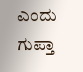ಎಂದು ಗುಪ್ತಾ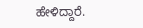ಹೇಳಿದ್ದಾರೆ.